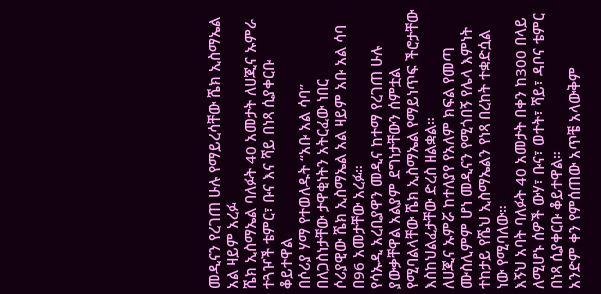መዲናን የረገጠ ሁሉ የማይረሳቸው ሼክ ኢስማኤል አል ዛይም አረፉ
ሼክ ኢስማኤል ባለፉት 40 አመታት ለሀጂና ኡምራ ተጓዦች ቴምር፣ ቡና እና ሻይ በነጻ ሲያቀርቡ ቆይተዋል
በሶሪያ ሃማ የተወለዱት “አቡ አል ሳባ” በለጋስነታቸው ታዋቂነትን አትርፈው ነበር
ሶሪያዊው ሼክ ኢስማኤል አል ዛይም አቡ አል ሳባ በ96 አመታቸው አረፉ።
የሳኡዲ አረቢያዋን መዲና ከተማ የረገጠ ሁሉ ያውቃቸዋል አልያም ደግነታቸውን ሰምቷል የሚባልላቸው ሼክ ኢስማኤል የማይነጥፍ ችሮታቸው እስከህልፈታቸው ድረስ ዘልቋል።
ለሀጂና ኡምሯ ከተለያየ የአለም ክፍል የመጣ ሙስሊምም ሆነ መዲናን የሚጎበኝ የሌላ እምነት ተከታይ የሼህ ኢስማኤልን የነጻ በረከት ተቋድሷል ነው የሚባለው።
እኝህ አባት ባለፉት 40 አመታት በቀን ከ300 በላይ ለሚሆኑ ሰዎች ውሃ፣ ቡና፣ ወተት፣ ሻይ፣ ዳቦና ቴምር በነጻ ሲያቀርቡ ቆይተዋል።
አንድም ቀን የምሰጠው አጥቼ አላውቅም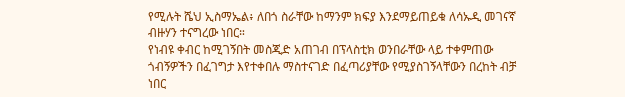የሚሉት ሼህ ኢስማኤል፥ ለበጎ ስራቸው ከማንም ክፍያ እንደማይጠይቁ ለሳኡዲ መገናኛ ብዙሃን ተናግረው ነበር።
የነብዩ ቀብር ከሚገኝበት መስጂድ አጠገብ በፕላስቲክ ወንበራቸው ላይ ተቀምጠው ጎብኝዎችን በፈገግታ እየተቀበሉ ማስተናገድ በፈጣሪያቸው የሚያስገኝላቸውን በረከት ብቻ ነበር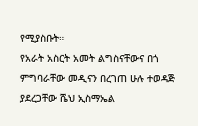የሚያስቡት።
የአራት አስርት አመት ልግስናቸውና በጎ ምግባራቸው መዲናን በረገጠ ሁሉ ተወዳጅ ያደረጋቸው ሼህ ኢስማኤል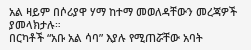አል ዛይም በሶሪያዋ ሃማ ከተማ መወለዳቸውን መረጃዎች ያመላክታሉ።
በርካቶች “አቡ አል ሳባ” እያሉ የሚጠሯቸው አባት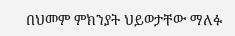በህመም ምክንያት ህይወታቸው ማለፉ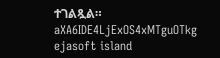ተገልጿል።
aXA6IDE4LjExOS4xMTguOTkg
ejasoft island